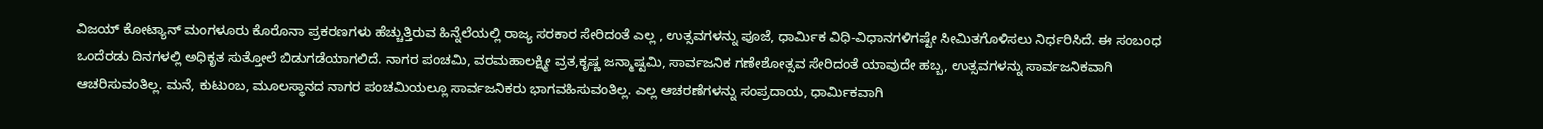ವಿಜಯ್ ಕೋಟ್ಯಾನ್ ಮಂಗಳೂರು ಕೊರೊನಾ ಪ್ರಕರಣಗಳು ಹೆಚ್ಚುತ್ತಿರುವ ಹಿನ್ನೆಲೆಯಲ್ಲಿ ರಾಜ್ಯ ಸರಕಾರ ಸೇರಿದಂತೆ ಎಲ್ಲ , ಉತ್ಸವಗಳನ್ನು ಪೂಜೆ, ಧಾರ್ಮಿಕ ವಿಧಿ-ವಿಧಾನಗಳಿಗಷ್ಟೇ ಸೀಮಿತಗೊಳಿಸಲು ನಿರ್ಧರಿಸಿದೆ. ಈ ಸಂಬಂಧ ಒಂದೆರಡು ದಿನಗಳಲ್ಲಿ ಅಧಿಕೃತ ಸುತ್ತೋಲೆ ಬಿಡುಗಡೆಯಾಗಲಿದೆ. ನಾಗರ ಪಂಚಮಿ, ವರಮಹಾಲಕ್ಷ್ಮೀ ವ್ರತ,ಕೃಷ್ಣ ಜನ್ಮಾಷ್ಟಮಿ, ಸಾರ್ವಜನಿಕ ಗಣೇಶೋತ್ಸವ ಸೇರಿದಂತೆ ಯಾವುದೇ ಹಬ್ಬ, ಉತ್ಸವಗಳನ್ನು ಸಾರ್ವಜನಿಕವಾಗಿ ಆಚರಿಸುವಂತಿಲ್ಲ. ಮನೆ, ಕುಟುಂಬ, ಮೂಲಸ್ಥಾನದ ನಾಗರ ಪಂಚಮಿಯಲ್ಲೂ ಸಾರ್ವಜನಿಕರು ಭಾಗವಹಿಸುವಂತಿಲ್ಲ. ಎಲ್ಲ ಆಚರಣೆಗಳನ್ನು ಸಂಪ್ರದಾಯ, ಧಾರ್ಮಿಕವಾಗಿ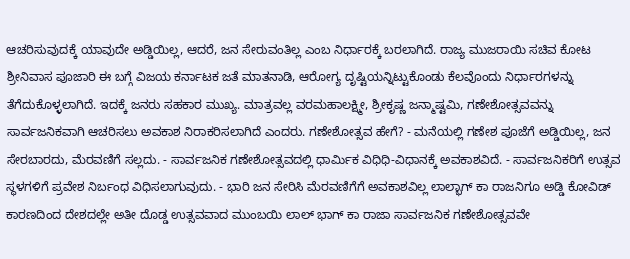ಆಚರಿಸುವುದಕ್ಕೆ ಯಾವುದೇ ಅಡ್ಡಿಯಿಲ್ಲ, ಆದರೆ, ಜನ ಸೇರುವಂತಿಲ್ಲ ಎಂಬ ನಿರ್ಧಾರಕ್ಕೆ ಬರಲಾಗಿದೆ. ರಾಜ್ಯ ಮುಜರಾಯಿ ಸಚಿವ ಕೋಟ ಶ್ರೀನಿವಾಸ ಪೂಜಾರಿ ಈ ಬಗ್ಗೆ ವಿಜಯ ಕರ್ನಾಟಕ ಜತೆ ಮಾತನಾಡಿ, ಆರೋಗ್ಯ ದೃಷ್ಟಿಯನ್ನಿಟ್ಟುಕೊಂಡು ಕೆಲವೊಂದು ನಿರ್ಧಾರಗಳನ್ನು ತೆಗೆದುಕೊಳ್ಳಲಾಗಿದೆ. ಇದಕ್ಕೆ ಜನರು ಸಹಕಾರ ಮುಖ್ಯ. ಮಾತ್ರವಲ್ಲ ವರಮಹಾಲಕ್ಷ್ಮೀ, ಶ್ರೀಕೃಷ್ಣ ಜನ್ಮಾಷ್ಟಮಿ, ಗಣೇಶೋತ್ಸವವನ್ನು ಸಾರ್ವಜನಿಕವಾಗಿ ಆಚರಿಸಲು ಅವಕಾಶ ನಿರಾಕರಿಸಲಾಗಿದೆ ಎಂದರು. ಗಣೇಶೋತ್ಸವ ಹೇಗೆ? - ಮನೆಯಲ್ಲಿ ಗಣೇಶ ಪೂಜೆಗೆ ಅಡ್ಡಿಯಿಲ್ಲ, ಜನ ಸೇರಬಾರದು, ಮೆರವಣಿಗೆ ಸಲ್ಲದು. - ಸಾರ್ವಜನಿಕ ಗಣೇಶೋತ್ಸವದಲ್ಲಿ ಧಾರ್ಮಿಕ ವಿಧಿಧಿ-ವಿಧಾನಕ್ಕೆ ಅವಕಾಶವಿದೆ. - ಸಾರ್ವಜನಿಕರಿಗೆ ಉತ್ಸವ ಸ್ಥಳಗಳಿಗೆ ಪ್ರವೇಶ ನಿರ್ಬಂಧ ವಿಧಿಸಲಾಗುವುದು. - ಭಾರಿ ಜನ ಸೇರಿಸಿ ಮೆರವಣಿಗೆಗೆ ಅವಕಾಶವಿಲ್ಲ ಲಾಲ್ಭಾಗ್ ಕಾ ರಾಜನಿಗೂ ಅಡ್ಡಿ ಕೋವಿಡ್ ಕಾರಣದಿಂದ ದೇಶದಲ್ಲೇ ಅತೀ ದೊಡ್ಡ ಉತ್ಸವವಾದ ಮುಂಬಯಿ ಲಾಲ್ ಭಾಗ್ ಕಾ ರಾಜಾ ಸಾರ್ವಜನಿಕ ಗಣೇಶೋತ್ಸವವೇ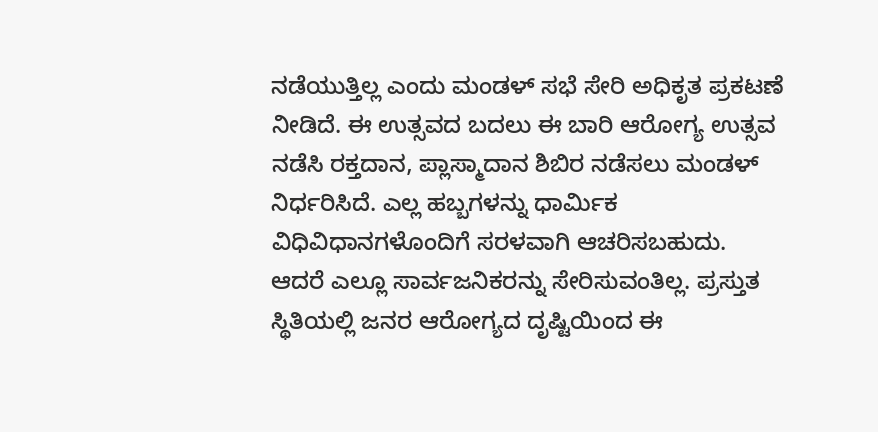ನಡೆಯುತ್ತಿಲ್ಲ ಎಂದು ಮಂಡಳ್ ಸಭೆ ಸೇರಿ ಅಧಿಕೃತ ಪ್ರಕಟಣೆ ನೀಡಿದೆ. ಈ ಉತ್ಸವದ ಬದಲು ಈ ಬಾರಿ ಆರೋಗ್ಯ ಉತ್ಸವ ನಡೆಸಿ ರಕ್ತದಾನ, ಪ್ಲಾಸ್ಮಾದಾನ ಶಿಬಿರ ನಡೆಸಲು ಮಂಡಳ್ ನಿರ್ಧರಿಸಿದೆ. ಎಲ್ಲ ಹಬ್ಬಗಳನ್ನು ಧಾರ್ಮಿಕ ವಿಧಿವಿಧಾನಗಳೊಂದಿಗೆ ಸರಳವಾಗಿ ಆಚರಿಸಬಹುದು. ಆದರೆ ಎಲ್ಲೂ ಸಾರ್ವಜನಿಕರನ್ನು ಸೇರಿಸುವಂತಿಲ್ಲ. ಪ್ರಸ್ತುತ ಸ್ಥಿತಿಯಲ್ಲಿ ಜನರ ಆರೋಗ್ಯದ ದೃಷ್ಟಿಯಿಂದ ಈ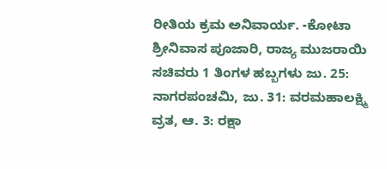ರೀತಿಯ ಕ್ರಮ ಅನಿವಾರ್ಯ. -ಕೋಟಾ ಶ್ರೀನಿವಾಸ ಪೂಜಾರಿ, ರಾಜ್ಯ ಮುಜರಾಯಿ ಸಚಿವರು 1 ತಿಂಗಳ ಹಬ್ಬಗಳು ಜು. 25: ನಾಗರಪಂಚಮಿ, ಜು. 31: ವರಮಹಾಲಕ್ಷ್ಮಿ ವ್ರತ, ಆ. 3: ರಕ್ಷಾ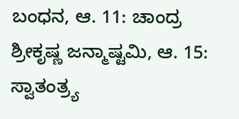ಬಂಧನ, ಆ. 11: ಚಾಂದ್ರ ಶ್ರೀಕೃಷ್ಣ ಜನ್ಮಾಷ್ಟಮಿ, ಆ. 15: ಸ್ವಾತಂತ್ರ್ಯ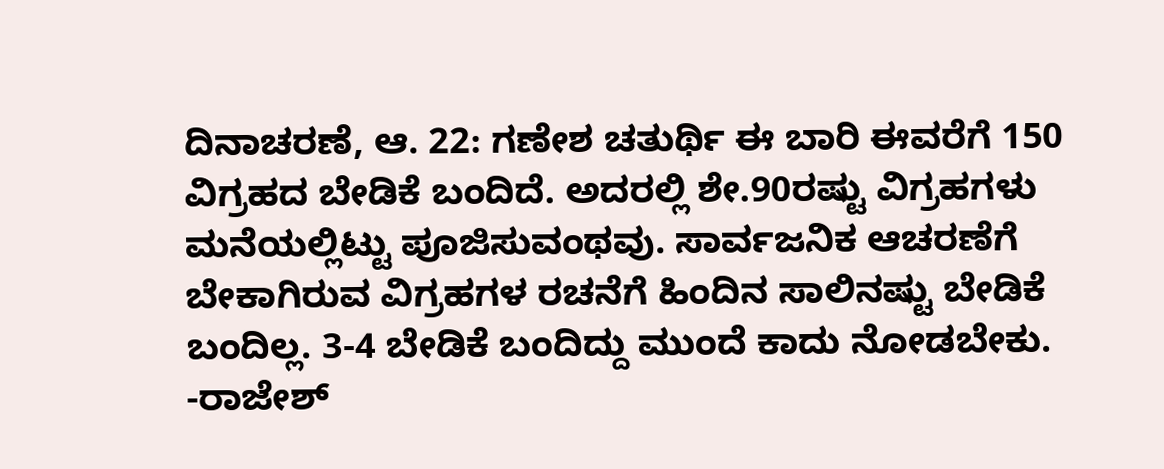ದಿನಾಚರಣೆ, ಆ. 22: ಗಣೇಶ ಚತುರ್ಥಿ ಈ ಬಾರಿ ಈವರೆಗೆ 150 ವಿಗ್ರಹದ ಬೇಡಿಕೆ ಬಂದಿದೆ. ಅದರಲ್ಲಿ ಶೇ.90ರಷ್ಟು ವಿಗ್ರಹಗಳು ಮನೆಯಲ್ಲಿಟ್ಟು ಪೂಜಿಸುವಂಥವು. ಸಾರ್ವಜನಿಕ ಆಚರಣೆಗೆ ಬೇಕಾಗಿರುವ ವಿಗ್ರಹಗಳ ರಚನೆಗೆ ಹಿಂದಿನ ಸಾಲಿನಷ್ಟು ಬೇಡಿಕೆ ಬಂದಿಲ್ಲ. 3-4 ಬೇಡಿಕೆ ಬಂದಿದ್ದು ಮುಂದೆ ಕಾದು ನೋಡಬೇಕು. -ರಾಜೇಶ್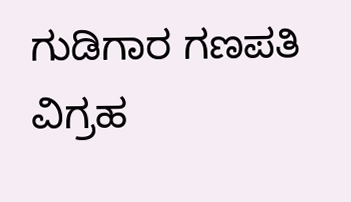ಗುಡಿಗಾರ ಗಣಪತಿ ವಿಗ್ರಹ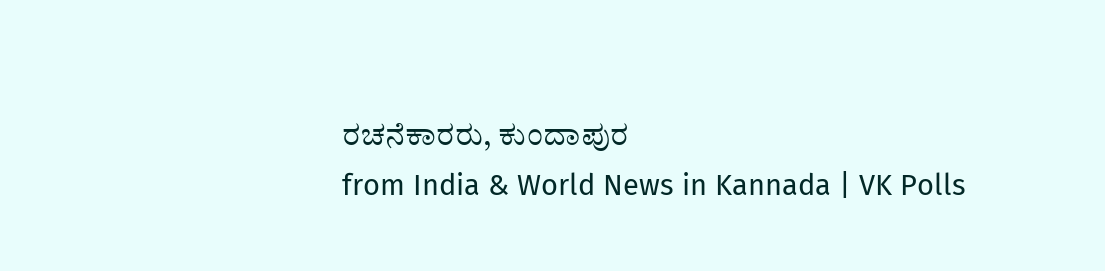ರಚನೆಕಾರರು, ಕುಂದಾಪುರ
from India & World News in Kannada | VK Polls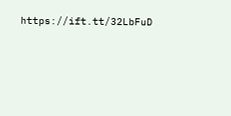https://ift.tt/32LbFuD